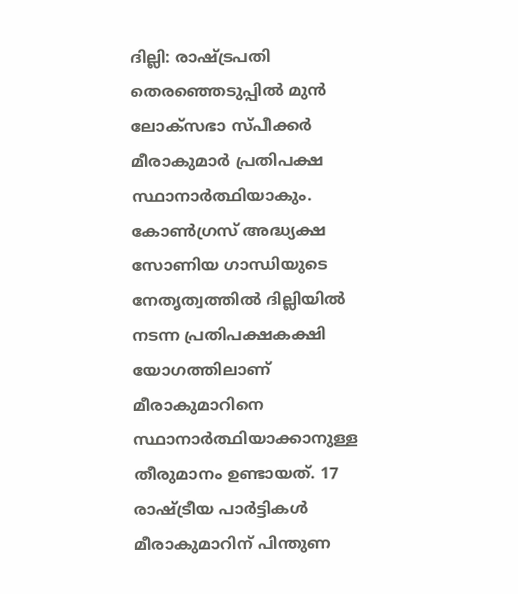ദില്ലി: രാഷ്‌ട്രപതി തെരഞ്ഞെടുപ്പില്‍ മുന്‍ ലോക്‌സഭാ സ്‌പീക്കര്‍ മീരാകുമാര്‍ പ്രതിപക്ഷ സ്ഥാനാര്‍ത്ഥിയാകും. കോണ്‍ഗ്രസ് അദ്ധ്യക്ഷ സോണിയ ഗാന്ധിയുടെ നേതൃത്വത്തില്‍ ദില്ലിയില്‍ നടന്ന പ്രതിപക്ഷകക്ഷി യോഗത്തിലാണ് മീരാകുമാറിനെ സ്ഥാനാര്‍ത്ഥിയാക്കാനുള്ള തീരുമാനം ഉണ്ടായത്. 17 രാഷ്‌ട്രീയ പാര്‍ട്ടികള്‍ മീരാകുമാറിന് പിന്തുണ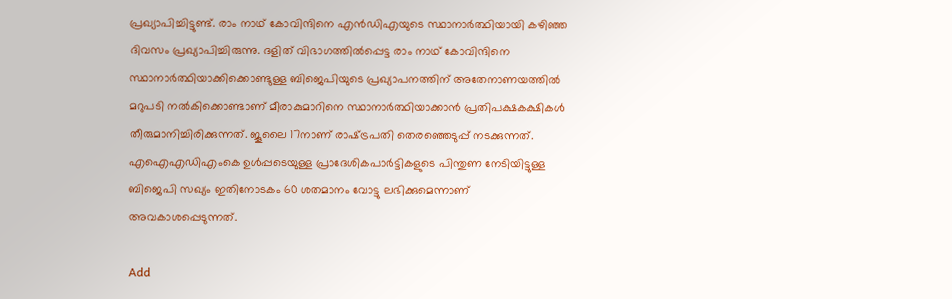പ്രഖ്യാപിച്ചിട്ടുണ്ട്. രാം നാഥ് കോവിന്ദിനെ എന്‍ഡിഎയുടെ സ്ഥാനാര്‍ത്ഥിയായി കഴിഞ്ഞ ദിവസം പ്രഖ്യാപിച്ചിരുന്നു. ദളിത് വിഭാഗത്തില്‍പ്പെട്ട രാം നാഥ് കോവിന്ദിനെ സ്ഥാനാര്‍ത്ഥിയാക്കിക്കൊണ്ടുള്ള ബിജെപിയുടെ പ്രഖ്യാപനത്തിന് അതേനാണയത്തില്‍ മറുപടി നല്‍കിക്കൊണ്ടാണ് മീരാകുമാറിനെ സ്ഥാനാര്‍ത്ഥിയാക്കാന്‍ പ്രതിപക്ഷകക്ഷികള്‍ തീരുമാനിച്ചിരിക്കുന്നത്. ജൂലൈ 17നാണ് രാഷ്‌ട്രപതി തെരഞ്ഞെടുപ്പ് നടക്കുന്നത്. എഐഎഡിഎംകെ ഉള്‍പ്പടെയുള്ള പ്രാദേശികപാര്‍ട്ടികളുടെ പിന്തുണ നേടിയിട്ടുള്ള ബിജെപി സഖ്യം ഇതിനോടകം 60 ശതമാനം വോട്ടു ലഭിക്കുമെന്നാണ് അവകാശപ്പെടുന്നത്.

Add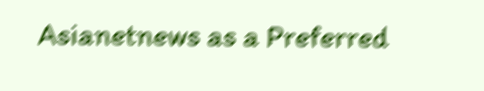Asianetnews as a Preferred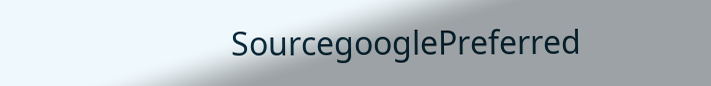SourcegooglePreferred